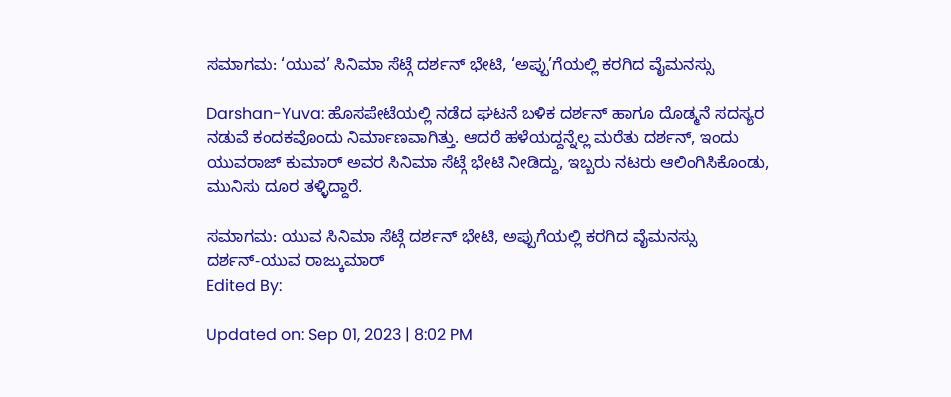ಸಮಾಗಮ: ‘ಯುವ’ ಸಿನಿಮಾ ಸೆಟ್ಗೆ ದರ್ಶನ್ ಭೇಟಿ, ‘ಅಪ್ಪು’ಗೆಯಲ್ಲಿ ಕರಗಿದ ವೈಮನಸ್ಸು

Darshan-Yuva: ಹೊಸಪೇಟೆಯಲ್ಲಿ ನಡೆದ ಘಟನೆ ಬಳಿಕ ದರ್ಶನ್ ಹಾಗೂ ದೊಡ್ಮನೆ ಸದಸ್ಯರ ನಡುವೆ ಕಂದಕವೊಂದು ನಿರ್ಮಾಣವಾಗಿತ್ತು. ಆದರೆ ಹಳೆಯದ್ದನ್ನೆಲ್ಲ ಮರೆತು ದರ್ಶನ್, ಇಂದು ಯುವರಾಜ್ ಕುಮಾರ್ ಅವರ ಸಿನಿಮಾ ಸೆಟ್ಗೆ ಭೇಟಿ ನೀಡಿದ್ದು, ಇಬ್ಬರು ನಟರು ಆಲಿಂಗಿಸಿಕೊಂಡು, ಮುನಿಸು ದೂರ ತಳ್ಳಿದ್ದಾರೆ.

ಸಮಾಗಮ: ಯುವ ಸಿನಿಮಾ ಸೆಟ್ಗೆ ದರ್ಶನ್ ಭೇಟಿ, ಅಪ್ಪುಗೆಯಲ್ಲಿ ಕರಗಿದ ವೈಮನಸ್ಸು
ದರ್ಶನ್-ಯುವ ರಾಜ್ಕುಮಾರ್
Edited By:

Updated on: Sep 01, 2023 | 8:02 PM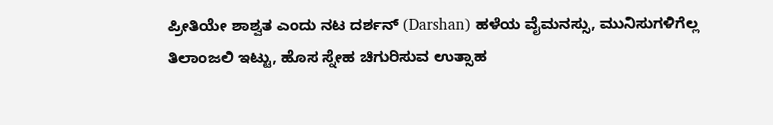ಪ್ರೀತಿಯೇ ಶಾಶ್ವತ ಎಂದು ನಟ ದರ್ಶನ್ (Darshan) ಹಳೆಯ ವೈಮನಸ್ಸು, ಮುನಿಸುಗಳಿಗೆಲ್ಲ ತಿಲಾಂಜಲಿ ಇಟ್ಟು, ಹೊಸ ಸ್ನೇಹ ಚಿಗುರಿಸುವ ಉತ್ಸಾಹ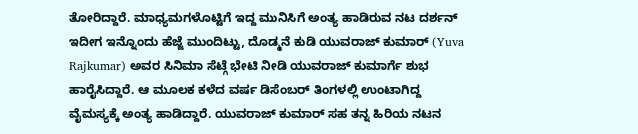ತೋರಿದ್ದಾರೆ. ಮಾಧ್ಯಮಗಳೊಟ್ಟಿಗೆ ಇದ್ದ ಮುನಿಸಿಗೆ ಅಂತ್ಯ ಹಾಡಿರುವ ನಟ ದರ್ಶನ್ ಇದೀಗ ಇನ್ನೊಂದು ಹೆಜ್ಜೆ ಮುಂದಿಟ್ಟು, ದೊಡ್ಮನೆ ಕುಡಿ ಯುವರಾಜ್ ಕುಮಾರ್ (Yuva Rajkumar) ಅವರ ಸಿನಿಮಾ ಸೆಟ್ಗೆ ಭೇಟಿ ನೀಡಿ ಯುವರಾಜ್ ಕುಮಾರ್ಗೆ ಶುಭ ಹಾರೈಸಿದ್ದಾರೆ. ಆ ಮೂಲಕ ಕಳೆದ ವರ್ಷ ಡಿಸೆಂಬರ್ ತಿಂಗಳಲ್ಲಿ ಉಂಟಾಗಿದ್ದ ವೈಮಸ್ಯಕ್ಕೆ ಅಂತ್ಯ ಹಾಡಿದ್ದಾರೆ. ಯುವರಾಜ್ ಕುಮಾರ್ ಸಹ ತನ್ನ ಹಿರಿಯ ನಟನ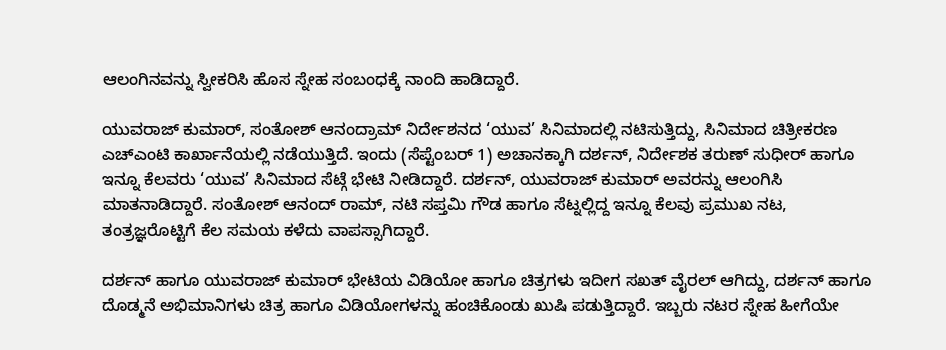ಆಲಂಗಿನವನ್ನು ಸ್ವೀಕರಿಸಿ ಹೊಸ ಸ್ನೇಹ ಸಂಬಂಧಕ್ಕೆ ನಾಂದಿ ಹಾಡಿದ್ದಾರೆ.

ಯುವರಾಜ್ ಕುಮಾರ್, ಸಂತೋಶ್ ಆನಂದ್ರಾಮ್ ನಿರ್ದೇಶನದ ‘ಯುವ’ ಸಿನಿಮಾದಲ್ಲಿ ನಟಿಸುತ್ತಿದ್ದು, ಸಿನಿಮಾದ ಚಿತ್ರೀಕರಣ ಎಚ್ಎಂಟಿ ಕಾರ್ಖಾನೆಯಲ್ಲಿ ನಡೆಯುತ್ತಿದೆ. ಇಂದು (ಸೆಪ್ಟೆಂಬರ್ 1) ಅಚಾನಕ್ಕಾಗಿ ದರ್ಶನ್, ನಿರ್ದೇಶಕ ತರುಣ್ ಸುಧೀರ್ ಹಾಗೂ ಇನ್ನೂ ಕೆಲವರು ‘ಯುವ’ ಸಿನಿಮಾದ ಸೆಟ್ಗೆ ಭೇಟಿ ನೀಡಿದ್ದಾರೆ. ದರ್ಶನ್, ಯುವರಾಜ್ ಕುಮಾರ್ ಅವರನ್ನು ಆಲಂಗಿಸಿ ಮಾತನಾಡಿದ್ದಾರೆ. ಸಂತೋಶ್ ಆನಂದ್ ರಾಮ್, ನಟಿ ಸಪ್ತಮಿ ಗೌಡ ಹಾಗೂ ಸೆಟ್ನಲ್ಲಿದ್ದ ಇನ್ನೂ ಕೆಲವು ಪ್ರಮುಖ ನಟ, ತಂತ್ರಜ್ಞರೊಟ್ಟಿಗೆ ಕೆಲ ಸಮಯ ಕಳೆದು ವಾಪಸ್ಸಾಗಿದ್ದಾರೆ.

ದರ್ಶನ್ ಹಾಗೂ ಯುವರಾಜ್ ಕುಮಾರ್ ಭೇಟಿಯ ವಿಡಿಯೋ ಹಾಗೂ ಚಿತ್ರಗಳು ಇದೀಗ ಸಖತ್ ವೈರಲ್ ಆಗಿದ್ದು, ದರ್ಶನ್ ಹಾಗೂ ದೊಡ್ಮನೆ ಅಭಿಮಾನಿಗಳು ಚಿತ್ರ ಹಾಗೂ ವಿಡಿಯೋಗಳನ್ನು ಹಂಚಿಕೊಂಡು ಖುಷಿ ಪಡುತ್ತಿದ್ದಾರೆ. ಇಬ್ಬರು ನಟರ ಸ್ನೇಹ ಹೀಗೆಯೇ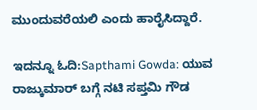ಮುಂದುವರೆಯಲಿ ಎಂದು ಹಾರೈಸಿದ್ದಾರೆ.

ಇದನ್ನೂ ಓದಿ:Sapthami Gowda: ಯುವ ರಾಜ್ಕುಮಾರ್ ಬಗ್ಗೆ ನಟಿ ಸಪ್ತಮಿ ಗೌಡ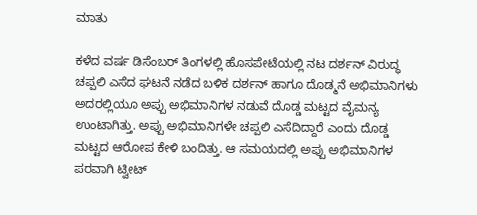ಮಾತು

ಕಳೆದ ವರ್ಷ ಡಿಸೆಂಬರ್ ತಿಂಗಳಲ್ಲಿ ಹೊಸಪೇಟೆಯಲ್ಲಿ ನಟ ದರ್ಶನ್ ವಿರುದ್ಧ ಚಪ್ಪಲಿ ಎಸೆದ ಘಟನೆ ನಡೆದ ಬಳಿಕ ದರ್ಶನ್ ಹಾಗೂ ದೊಡ್ಮನೆ ಅಭಿಮಾನಿಗಳು ಅದರಲ್ಲಿಯೂ ಅಪ್ಪು ಅಭಿಮಾನಿಗಳ ನಡುವೆ ದೊಡ್ಡ ಮಟ್ಟದ ವೈಮನ್ಯ ಉಂಟಾಗಿತ್ತು. ಅಪ್ಪು ಅಭಿಮಾನಿಗಳೇ ಚಪ್ಪಲಿ ಎಸೆದಿದ್ದಾರೆ ಎಂದು ದೊಡ್ಡ ಮಟ್ಟದ ಆರೋಪ ಕೇಳಿ ಬಂದಿತ್ತು. ಆ ಸಮಯದಲ್ಲಿ ಅಪ್ಪು ಅಭಿಮಾನಿಗಳ ಪರವಾಗಿ ಟ್ವೀಟ್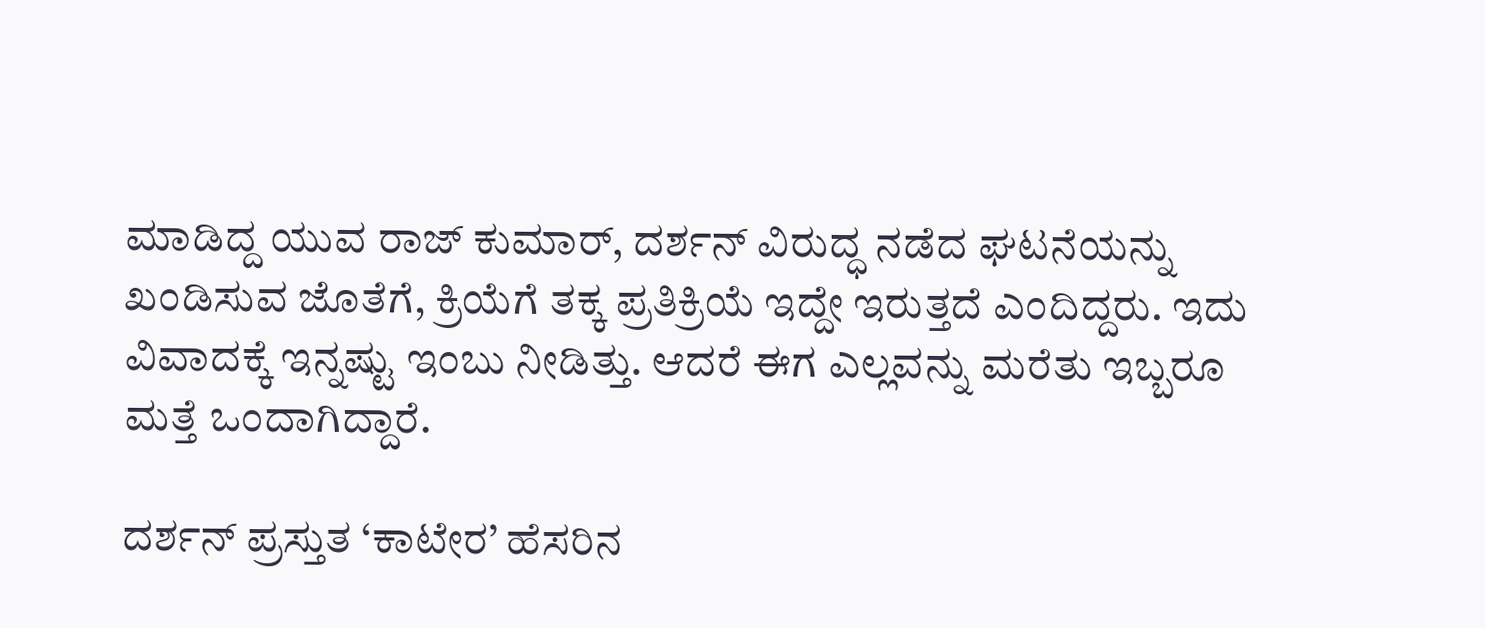ಮಾಡಿದ್ದ ಯುವ ರಾಜ್ ಕುಮಾರ್, ದರ್ಶನ್ ವಿರುದ್ಧ ನಡೆದ ಘಟನೆಯನ್ನು ಖಂಡಿಸುವ ಜೊತೆಗೆ, ಕ್ರಿಯೆಗೆ ತಕ್ಕ ಪ್ರತಿಕ್ರಿಯೆ ಇದ್ದೇ ಇರುತ್ತದೆ ಎಂದಿದ್ದರು. ಇದು ವಿವಾದಕ್ಕೆ ಇನ್ನಷ್ಟು ಇಂಬು ನೀಡಿತ್ತು. ಆದರೆ ಈಗ ಎಲ್ಲವನ್ನು ಮರೆತು ಇಬ್ಬರೂ ಮತ್ತೆ ಒಂದಾಗಿದ್ದಾರೆ.

ದರ್ಶನ್ ಪ್ರಸ್ತುತ ‘ಕಾಟೇರ’ ಹೆಸರಿನ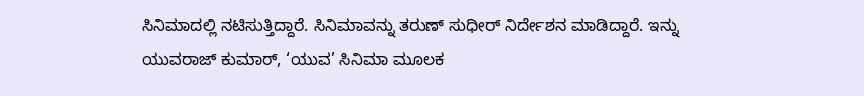ಸಿನಿಮಾದಲ್ಲಿ ನಟಿಸುತ್ತಿದ್ದಾರೆ. ಸಿನಿಮಾವನ್ನು ತರುಣ್ ಸುಧೀರ್ ನಿರ್ದೇಶನ ಮಾಡಿದ್ದಾರೆ. ಇನ್ನು ಯುವರಾಜ್ ಕುಮಾರ್, ‘ಯುವ’ ಸಿನಿಮಾ ಮೂಲಕ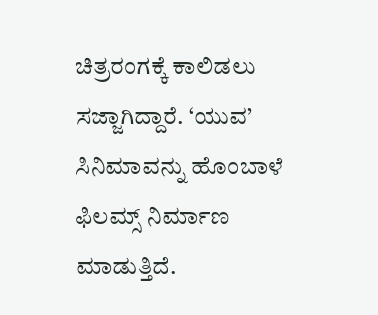ಚಿತ್ರರಂಗಕ್ಕೆ ಕಾಲಿಡಲು ಸಜ್ಜಾಗಿದ್ದಾರೆ. ‘ಯುವ’ ಸಿನಿಮಾವನ್ನು ಹೊಂಬಾಳೆ ಫಿಲಮ್ಸ್ ನಿರ್ಮಾಣ ಮಾಡುತ್ತಿದೆ.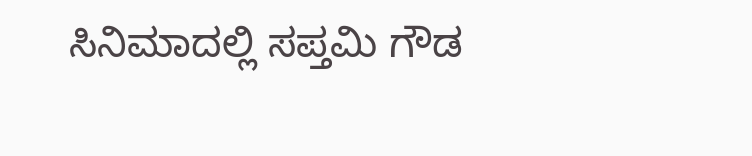ಸಿನಿಮಾದಲ್ಲಿ ಸಪ್ತಮಿ ಗೌಡ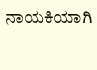ನಾಯಕಿಯಾಗಿ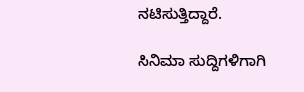ನಟಿಸುತ್ತಿದ್ದಾರೆ.

ಸಿನಿಮಾ ಸುದ್ದಿಗಳಿಗಾಗಿ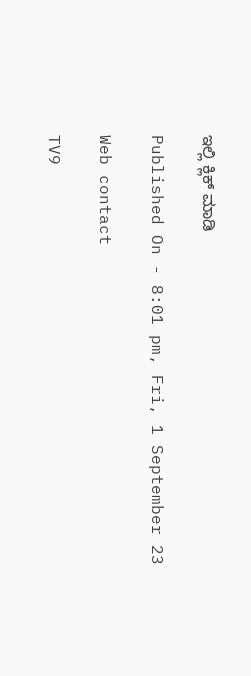ಇಲ್ಲಿ ಕ್ಲಿಕ್ ಮಾಡಿ

Published On - 8:01 pm, Fri, 1 September 23

Web contact

TV9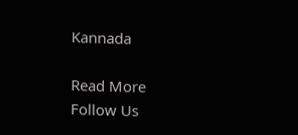Kannada

Read More
Follow Us